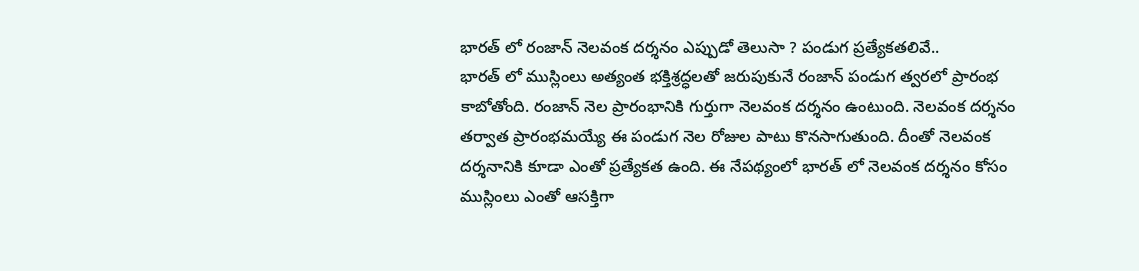భారత్ లో రంజాన్ నెలవంక దర్శనం ఎప్పుడో తెలుసా ? పండుగ ప్రత్యేకతలివే..
భారత్ లో ముస్లింలు అత్యంత భక్తిశ్రద్ధలతో జరుపుకునే రంజాన్ పండుగ త్వరలో ప్రారంభ కాబోతోంది. రంజాన్ నెల ప్రారంభానికి గుర్తుగా నెలవంక దర్శనం ఉంటుంది. నెలవంక దర్శనం తర్వాత ప్రారంభమయ్యే ఈ పండుగ నెల రోజుల పాటు కొనసాగుతుంది. దీంతో నెలవంక దర్శనానికి కూడా ఎంతో ప్రత్యేకత ఉంది. ఈ నేపథ్యంలో భారత్ లో నెలవంక దర్శనం కోసం ముస్లింలు ఎంతో ఆసక్తిగా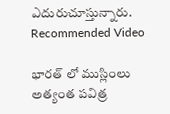ఎదురుచూస్తున్నారు.
Recommended Video

భారత్ లో ముస్లింలు అత్యంత పవిత్ర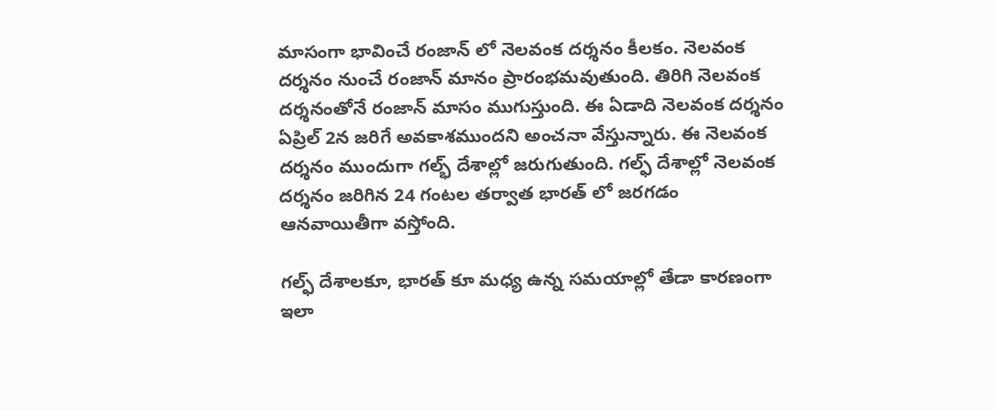మాసంగా భావించే రంజాన్ లో నెలవంక దర్శనం కీలకం. నెలవంక దర్శనం నుంచే రంజాన్ మానం ప్రారంభమవుతుంది. తిరిగి నెలవంక దర్శనంతోనే రంజాన్ మాసం ముగుస్తుంది. ఈ ఏడాది నెలవంక దర్శనం ఏప్రిల్ 2న జరిగే అవకాశముందని అంచనా వేస్తున్నారు. ఈ నెలవంక దర్శనం ముందుగా గల్భ్ దేశాల్లో జరుగుతుంది. గల్ఫ్ దేశాల్లో నెలవంక దర్శనం జరిగిన 24 గంటల తర్వాత భారత్ లో జరగడం ఆనవాయితీగా వస్తోంది.

గల్ఫ్ దేశాలకూ, భారత్ కూ మధ్య ఉన్న సమయాల్లో తేడా కారణంగా ఇలా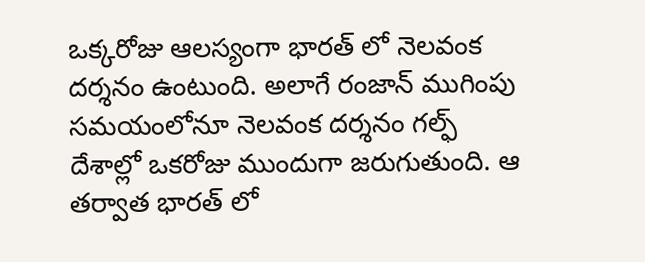ఒక్కరోజు ఆలస్యంగా భారత్ లో నెలవంక దర్శనం ఉంటుంది. అలాగే రంజాన్ ముగింపు సమయంలోనూ నెలవంక దర్శనం గల్ఫ్ దేశాల్లో ఒకరోజు ముందుగా జరుగుతుంది. ఆ తర్వాత భారత్ లో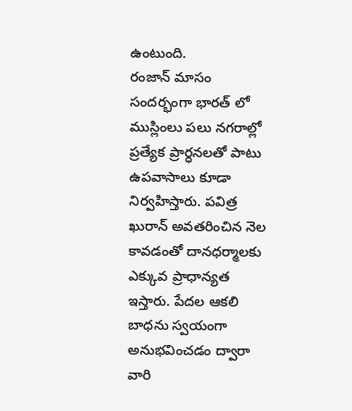ఉంటుంది.
రంజాన్ మాసం సందర్భంగా భారత్ లో ముస్లింలు పలు నగరాల్లో ప్రత్యేక ప్రార్ధనలతో పాటు ఉపవాసాలు కూడా నిర్వహిస్తారు. పవిత్ర ఖురాన్ అవతరించిన నెల కావడంతో దానధర్మాలకు ఎక్కువ ప్రాధాన్యత ఇస్తారు. పేదల ఆకలి బాధను స్వయంగా అనుభవించడం ద్వారా వారి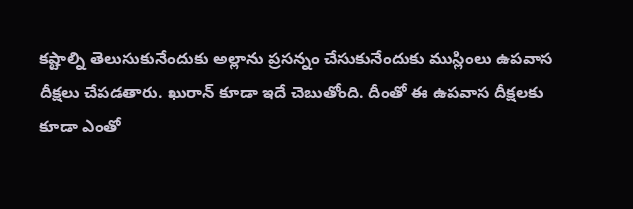కష్టాల్ని తెలుసుకునేందుకు అల్లాను ప్రసన్నం చేసుకునేందుకు ముస్లింలు ఉపవాస దీక్షలు చేపడతారు. ఖురాన్ కూడా ఇదే చెబుతోంది. దీంతో ఈ ఉపవాస దీక్షలకు కూడా ఎంతో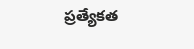ప్రత్యేకత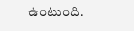ఉంటుంది.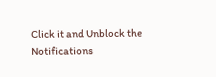Click it and Unblock the Notifications